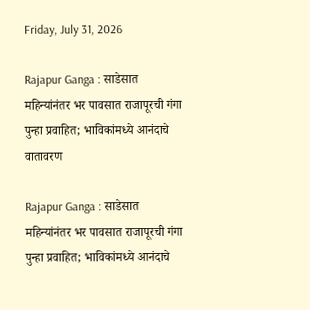Friday, July 31, 2026

Rajapur Ganga : साडेसात महिन्यांनंतर भर पावसात राजापूरची गंगा पुन्हा प्रवाहित; भाविकांमध्ये आनंदाचे वातावरण

Rajapur Ganga : साडेसात महिन्यांनंतर भर पावसात राजापूरची गंगा पुन्हा प्रवाहित; भाविकांमध्ये आनंदाचे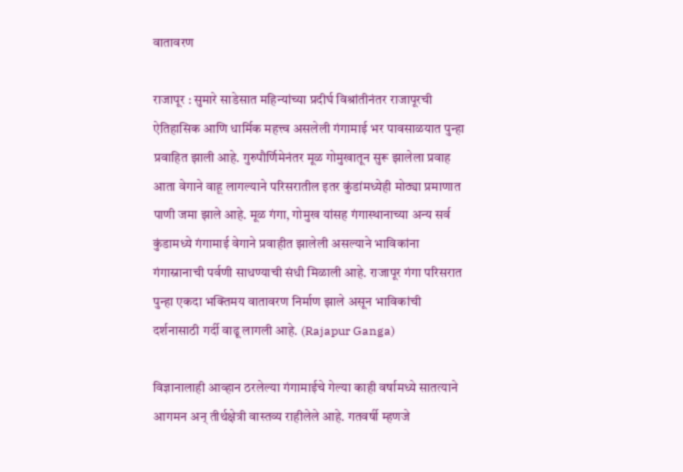वातावरण

राजापूर : सुमारे साडेसात महिन्यांच्या प्रदीर्घ विश्रांतीनंतर राजापूरची ऐतिहासिक आणि धार्मिक महत्त्व असलेली गंगामाई भर पावसाळयात पुन्हा प्रवाहित झाली आहे. गुरुपौर्णिमेनंतर मूळ गोमुखातून सुरू झालेला प्रवाह आता वेगाने वाहू लागल्याने परिसरातील इतर कुंडांमध्येही मोठ्या प्रमाणात पाणी जमा झाले आहे. मूळ गंगा, गोमुख यांसह गंगास्थानाच्या अन्य सर्व कुंडामध्ये गंगामाई वेगाने प्रवाहीत झालेली असल्याने भाविकांना गंगास्नानाची पर्वणी साधण्याची संधी मिळाली आहे. राजापूर गंगा परिसरात पुन्हा एकदा भक्तिमय वातावरण निर्माण झाले असून भाविकांची दर्शनासाठी गर्दी वाढू लागली आहे. (Rajapur Ganga)

विज्ञानालाही आव्हान ठरलेल्या गंगामाईचे गेल्या काही वर्षामध्ये सातत्याने आगमन अन् तीर्थक्षेत्री वास्तव्य राहीलेले आहे. गतवर्षी म्हणजे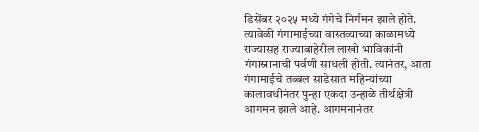डिसेंबर २०२५ मध्ये गंगेचे निर्गमन झाले होते. त्यावेळी गंगामाईच्या वास्तव्याच्या काळामध्ये राज्यासह राज्याबाहेरील लाखो भाविकांनी गंगास्नानाची पर्वणी साधली होती. त्यानंतर, आता गंगामाईचे तब्बल साडेसात महिन्यांच्या कालावधीनंतर पुन्हा एकदा उन्हाळे तीर्थक्षेत्री आगमन झाले आहे. आगमनानंतर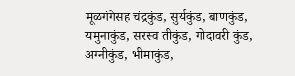मूळगंगेसह चंद्रकुंड, सुर्यकुंड, बाणकुंड, यमुनाकुंड, सरस्व तीकुंड, गोदावरी कुंड, अग्नीकुंड, भीमाकुंड,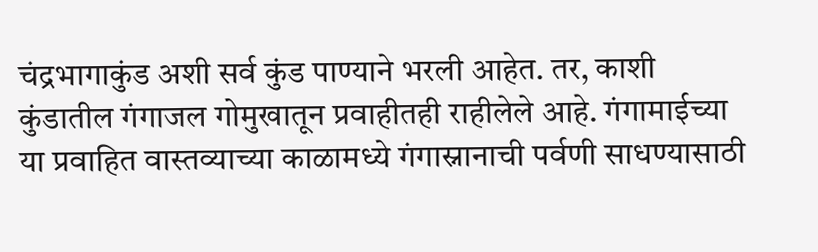चंद्रभागाकुंड अशी सर्व कुंड पाण्याने भरली आहेत. तर, काशी कुंडातील गंगाजल गोमुखातून प्रवाहीतही राहीलेले आहे. गंगामाईच्या या प्रवाहित वास्तव्याच्या काळामध्ये गंगास्नानाची पर्वणी साधण्यासाठी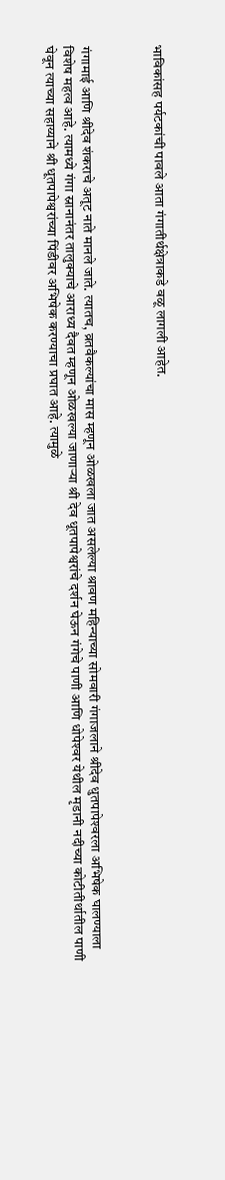भाविकांसह पर्यटकांची पावले आता गंगातीर्थक्षेत्राकडे वळू लागली आहेत.



गंगामाई आणि श्रीदेव शंकराचे अतूट नाते मानले जाते. त्यातच, व्रतवैकल्यांचा मास म्हणून ओळखला जात असलेल्या श्रावण महिन्याच्या सोमवारी गंगाजलाने श्रीदेव धुतपापेश्‍वरला अभिषेक घालण्याला विशेष महत्व आहे. त्यामध्ये गंगा स्नानानंतर तालुक्याचे आराध्य दैवत म्हणून ओळखल्या जाणार्‍या श्री देव धूतपापेश्वरांचे दर्शन घेऊन गंगेचे पाणी आणि धोपेश्‍वर येथील मृडानी नदीच्या कोटीतीर्थातील पाणी घेवून त्याच्या सहाय्याने श्री धूतपापेश्वरांच्या पिंडीवर अभिषेक करण्याचा प्रघात आहे. त्यामुळे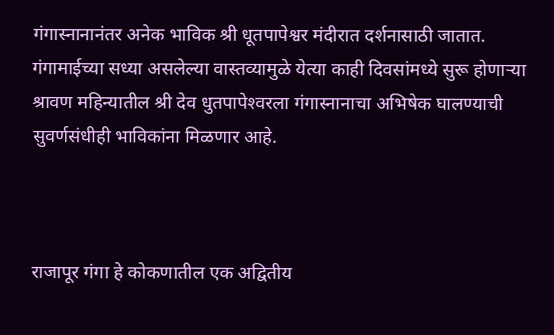गंगास्नानानंतर अनेक भाविक श्री धूतपापेश्वर मंदीरात दर्शनासाठी जातात. गंगामाईच्या सध्या असलेल्या वास्तव्यामुळे येत्या काही दिवसांमध्ये सुरू होणार्‍या श्रावण महिन्यातील श्री देव धुतपापेश्‍वरला गंगास्नानाचा अभिषेक घालण्याची सुवर्णसंधीही भाविकांना मिळणार आहे.



राजापूर गंगा हे कोकणातील एक अद्वितीय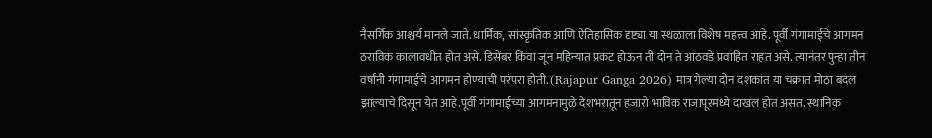नैसर्गिक आश्चर्य मानले जाते. धार्मिक, सांस्कृतिक आणि ऐतिहासिक दृष्ट्या या स्थळाला विशेष महत्त्व आहे. पूर्वी गंगामाईचे आगमन ठराविक कालावधीत होत असे. डिसेंबर किंवा जून महिन्यात प्रकट होऊन ती दोन ते आठवडे प्रवाहित राहत असे. त्यानंतर पुन्हा तीन वर्षांनी गंगामाईचे आगमन होण्याची परंपरा होती. (Rajapur Ganga 2026) मात्र गेल्या दोन दशकांत या चक्रात मोठा बदल झाल्याचे दिसून येत आहे.पूर्वी गंगामाईच्या आगमनामुळे देशभरातून हजारो भाविक राजापूरमध्ये दाखल होत असत. स्थानिक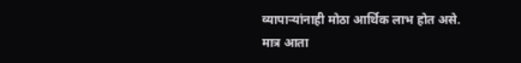व्यापाऱ्यांनाही मोठा आर्थिक लाभ होत असे. मात्र आता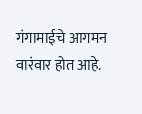गंगामाईचे आगमन वारंवार होत आहे.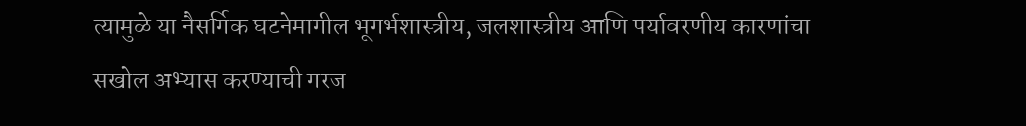त्यामुळे या नैसर्गिक घटनेमागील भूगर्भशास्त्रीय, जलशास्त्रीय आणि पर्यावरणीय कारणांचा सखोल अभ्यास करण्याची गरज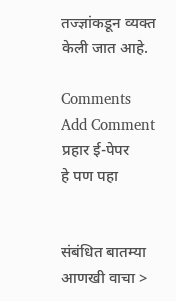तज्ज्ञांकडून व्यक्त केली जात आहे.

Comments
Add Comment
प्रहार ई-पेपर
हे पण पहा


संबंधित बातम्या आणखी वाचा >